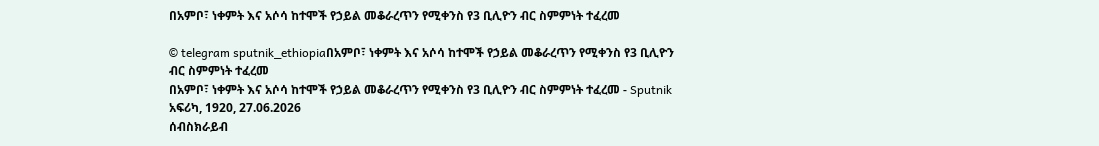በአምቦ፣ ነቀምት እና አሶሳ ከተሞች የኃይል መቆራረጥን የሚቀንስ የ3 ቢሊዮን ብር ስምምነት ተፈረመ

© telegram sputnik_ethiopiaበአምቦ፣ ነቀምት እና አሶሳ ከተሞች የኃይል መቆራረጥን የሚቀንስ የ3 ቢሊዮን ብር ስምምነት ተፈረመ
በአምቦ፣ ነቀምት እና አሶሳ ከተሞች የኃይል መቆራረጥን የሚቀንስ የ3 ቢሊዮን ብር ስምምነት ተፈረመ - Sputnik አፍሪካ, 1920, 27.06.2026
ሰብስክራይብ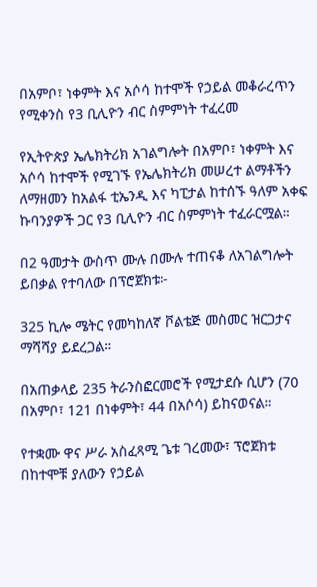በአምቦ፣ ነቀምት እና አሶሳ ከተሞች የኃይል መቆራረጥን የሚቀንስ የ3 ቢሊዮን ብር ስምምነት ተፈረመ

የኢትዮጵያ ኤሌክትሪክ አገልግሎት በአምቦ፣ ነቀምት እና አሶሳ ከተሞች የሚገኙ የኤሌክትሪክ መሠረተ ልማቶችን ለማዘመን ከአልፋ ቲኤንዲ እና ካፒታል ከተሰኙ ዓለም አቀፍ ኩባንያዎች ጋር የ3 ቢሊዮን ብር ስምምነት ተፈራርሟል።

በ2 ዓመታት ውስጥ ሙሉ በሙሉ ተጠናቆ ለአገልግሎት ይበቃል የተባለው በፕሮጀክቱ፦

325 ኪሎ ሜትር የመካከለኛ ቮልቴጅ መስመር ዝርጋታና ማሻሻያ ይደረጋል።

በአጠቃላይ 235 ትራንስፎርመሮች የሚታደሱ ሲሆን (70 በአምቦ፣ 121 በነቀምት፣ 44 በአሶሳ) ይከናወናል።

የተቋሙ ዋና ሥራ አስፈጻሚ ጌቱ ገረመው፣ ፕሮጀክቱ በከተሞቹ ያለውን የኃይል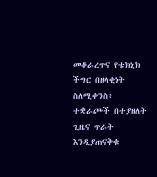መቆራረጥና የቴክኒክ ችግር በዘላቂነት ስለሚቀንስ፥ ተቋራጮች በተያዘለት ጊዜና ጥራት እንዲያጠናቅቁ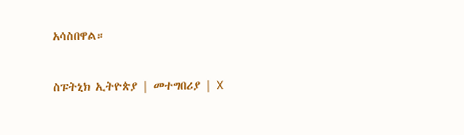አሳስበዋል።

ስፑትኒክ ኢትዮጵያ | መተግበሪያ | X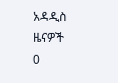አዳዲስ ዜናዎች
0